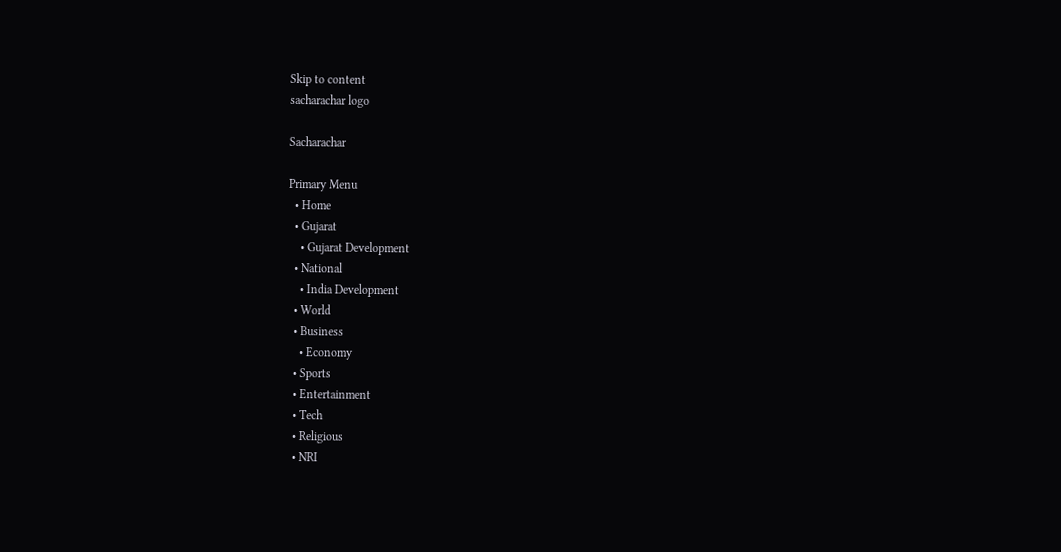Skip to content
sacharachar logo

Sacharachar

Primary Menu
  • Home
  • Gujarat
    • Gujarat Development
  • National
    • India Development
  • World
  • Business
    • Economy
  • Sports
  • Entertainment
  • Tech
  • Religious
  • NRI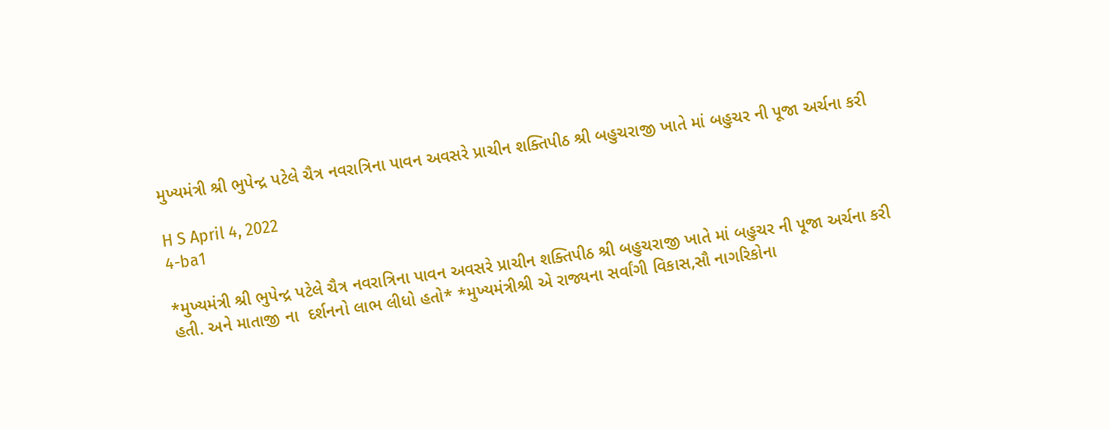મુખ્યમંત્રી શ્રી ભુપેન્દ્ર પટેલે ચૈત્ર નવરાત્રિના પાવન અવસરે પ્રાચીન શક્તિપીઠ શ્રી બહુચરાજી ખાતે માં બહુચર ની પૂજા અર્ચના કરી

H S April 4, 2022
4-ba1

*મુખ્યમંત્રી શ્રી ભુપેન્દ્ર પટેલે ચૈત્ર નવરાત્રિના પાવન અવસરે પ્રાચીન શક્તિપીઠ શ્રી બહુચરાજી ખાતે માં બહુચર ની પૂજા અર્ચના કરી હતી. અને માતાજી ના  દર્શનનો લાભ લીધો હતો* *મુખ્યમંત્રીશ્રી એ રાજ્યના સર્વાંગી વિકાસ,સૌ નાગરિકોના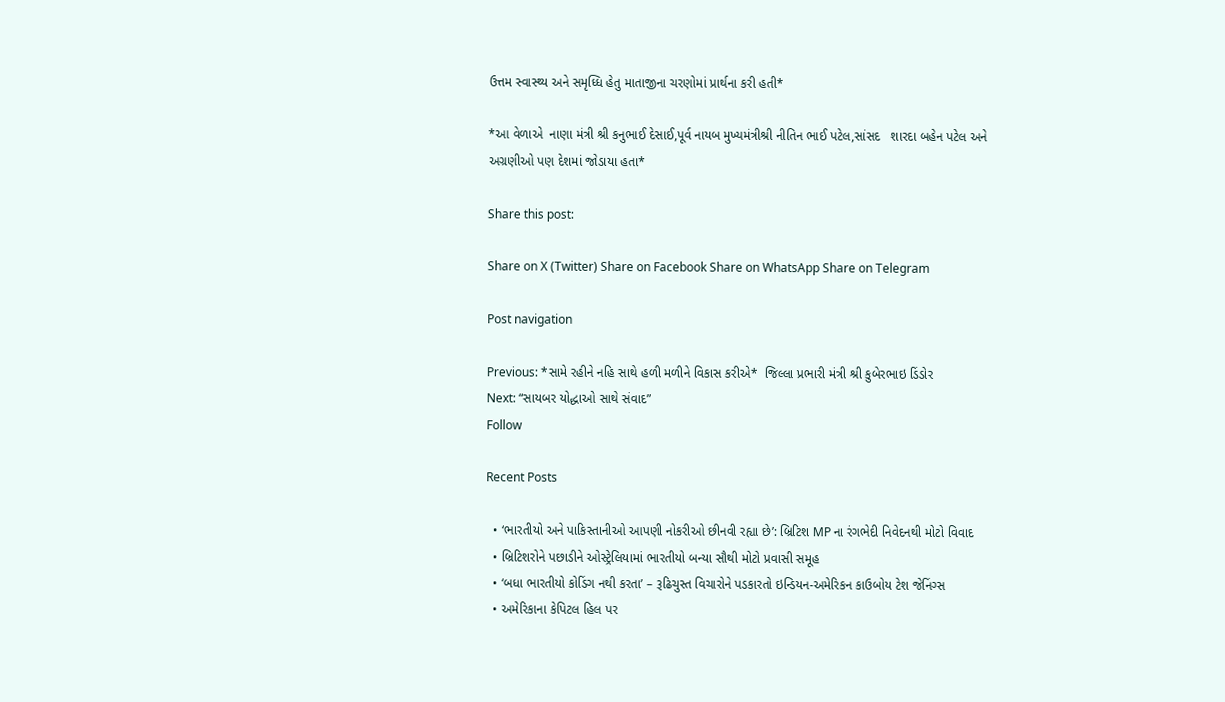ઉત્તમ સ્વાસ્થ્ય અને સમૃધ્ધિ હેતુ માતાજીના ચરણોમાં પ્રાર્થના કરી હતી*

*આ વેળાએ  નાણા મંત્રી શ્રી કનુભાઈ દેસાઈ,પૂર્વ નાયબ મુખ્યમંત્રીશ્રી નીતિન ભાઈ પટેલ,સાંસદ   શારદા બહેન પટેલ અને અગ્રણીઓ પણ દેશમાં જોડાયા હતા*

Share this post:

Share on X (Twitter) Share on Facebook Share on WhatsApp Share on Telegram

Post navigation

Previous: *સામે રહીને નહિ સાથે હળી મળીને વિકાસ કરીએ*  જિલ્લા પ્રભારી મંત્રી શ્રી કુબેરભાઇ ડિંડોર
Next: “સાયબર યોદ્ધાઓ સાથે સંવાદ”
Follow

Recent Posts

  • ‘ભારતીયો અને પાકિસ્તાનીઓ આપણી નોકરીઓ છીનવી રહ્યા છે’: બ્રિટિશ MP ના રંગભેદી નિવેદનથી મોટો વિવાદ
  • બ્રિટિશરોને પછાડીને ઓસ્ટ્રેલિયામાં ભારતીયો બન્યા સૌથી મોટો પ્રવાસી સમૂહ
  • ‘બધા ભારતીયો કોડિંગ નથી કરતા’ – રૂઢિચુસ્ત વિચારોને પડકારતો ઇન્ડિયન-અમેરિકન કાઉબોય ટેશ જેનિંગ્સ
  • અમેરિકાના કેપિટલ હિલ પર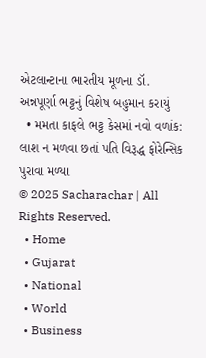એટલાન્ટાના ભારતીય મૂળના ડૉ. અન્નપૂર્ણા ભટ્ટનું વિશેષ બહુમાન કરાયું
  • મમતા કાફલે ભટ્ટ કેસમાં નવો વળાંક: લાશ ન મળવા છતાં પતિ વિરૂદ્ધ ફોરેન્સિક પુરાવા મળ્યા
© 2025 Sacharachar | All Rights Reserved.
  • Home
  • Gujarat
  • National
  • World
  • Business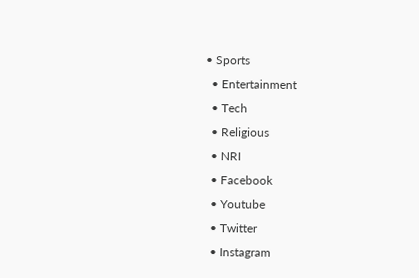• Sports
  • Entertainment
  • Tech
  • Religious
  • NRI
  • Facebook
  • Youtube
  • Twitter
  • Instagram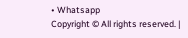• Whatsapp
Copyright © All rights reserved. |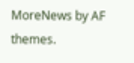MoreNews by AF themes.